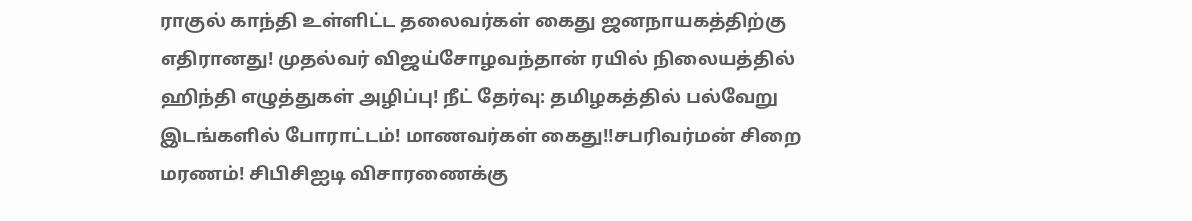ராகுல் காந்தி உள்ளிட்ட தலைவர்கள் கைது ஜனநாயகத்திற்கு எதிரானது! முதல்வர் விஜய்சோழவந்தான் ரயில் நிலையத்தில் ஹிந்தி எழுத்துகள் அழிப்பு! நீட் தேர்வு: தமிழகத்தில் பல்வேறு இடங்களில் போராட்டம்! மாணவர்கள் கைது!!சபரிவர்மன் சிறை மரணம்! சிபிசிஐடி விசாரணைக்கு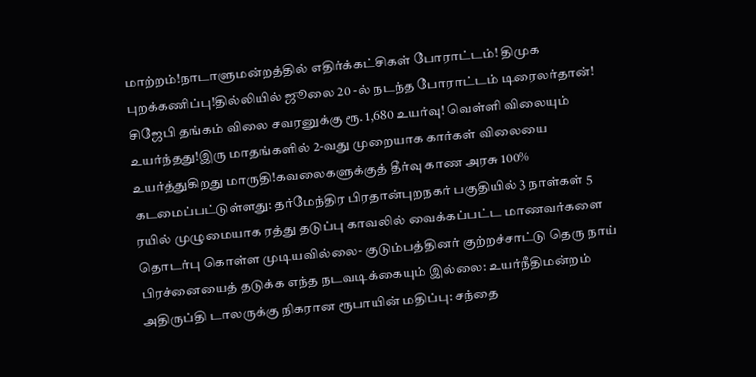மாற்றம்!நாடாளுமன்றத்தில் எதிர்க்கட்சிகள் போராட்டம்! திமுக புறக்கணிப்பு!தில்லியில் ஜூலை 20 -ல் நடந்த போராட்டம் டிரைலர்தான்! சிஜேபி தங்கம் விலை சவரனுக்கு ரூ. 1,680 உயர்வு! வெள்ளி விலையும் உயர்ந்தது!இரு மாதங்களில் 2-வது முறையாக கார்கள் விலையை உயர்த்துகிறது மாருதி!கவலைகளுக்குத் தீர்வு காண அரசு 100% கடமைப்பட்டுள்ளது: தர்மேந்திர பிரதான்புறநகர் பகுதியில் 3 நாள்கள் 5 ரயில் முழுமையாக ரத்து தடுப்பு காவலில் வைக்கப்பட்ட மாணவர்களை தொடர்பு கொள்ள முடியவில்லை- குடும்பத்தினர் குற்றச்சாட்டு தெரு நாய் பிரச்னையைத் தடுக்க எந்த நடவடிக்கையும் இல்லை: உயர்நீதிமன்றம் அதிருப்தி டாலருக்கு நிகரான ரூபாயின் மதிப்பு: சந்தை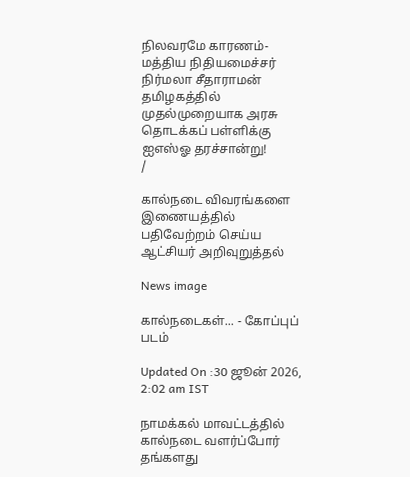நிலவரமே காரணம்- மத்திய நிதியமைச்சர் நிர்மலா சீதாராமன் தமிழகத்தில் முதல்முறையாக அரசு தொடக்கப் பள்ளிக்கு ஐஎஸ்ஓ தரச்சான்று!
/

கால்நடை விவரங்களை இணையத்தில் பதிவேற்றம் செய்ய ஆட்சியர் அறிவுறுத்தல்

News image

கால்நடைகள்... - கோப்புப் படம்

Updated On :30 ஜூன் 2026, 2:02 am IST

நாமக்கல் மாவட்டத்தில் கால்நடை வளர்ப்போர் தங்களது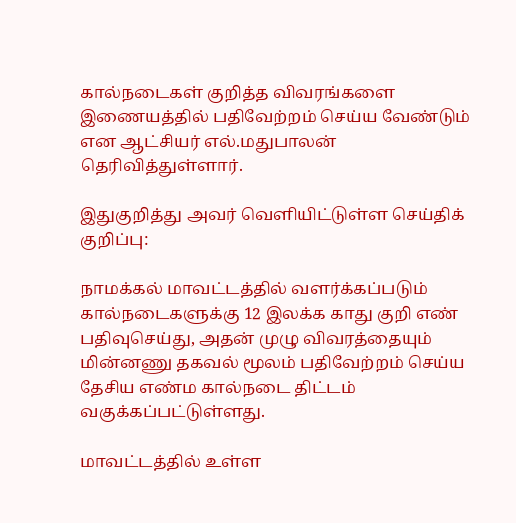கால்நடைகள் குறித்த விவரங்களை இணையத்தில் பதிவேற்றம் செய்ய வேண்டும் என ஆட்சியர் எல்.மதுபாலன் தெரிவித்துள்ளார்.

இதுகுறித்து அவர் வெளியிட்டுள்ள செய்திக் குறிப்பு:

நாமக்கல் மாவட்டத்தில் வளர்க்கப்படும் கால்நடைகளுக்கு 12 இலக்க காது குறி எண் பதிவுசெய்து, அதன் முழு விவரத்தையும் மின்னணு தகவல் மூலம் பதிவேற்றம் செய்ய தேசிய எண்ம கால்நடை திட்டம் வகுக்கப்பட்டுள்ளது.

மாவட்டத்தில் உள்ள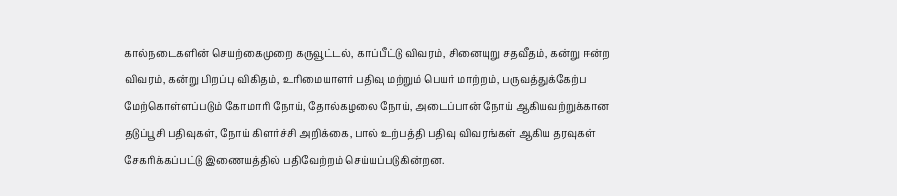கால்நடைகளின் செயற்கைமுறை கருவூட்டல், காப்பீட்டு விவரம், சினையுறு சதவீதம், கன்று ஈன்ற விவரம், கன்று பிறப்பு விகிதம், உரிமையாளர் பதிவு மற்றும் பெயர் மாற்றம், பருவத்துக்கேற்ப மேற்கொள்ளப்படும் கோமாரி நோய், தோல்கழலை நோய், அடைப்பான் நோய் ஆகியவற்றுக்கான தடுப்பூசி பதிவுகள், நோய் கிளர்ச்சி அறிக்கை, பால் உற்பத்தி பதிவு விவரங்கள் ஆகிய தரவுகள் சேகரிக்கப்பட்டு இணையத்தில் பதிவேற்றம் செய்யப்படுகின்றன.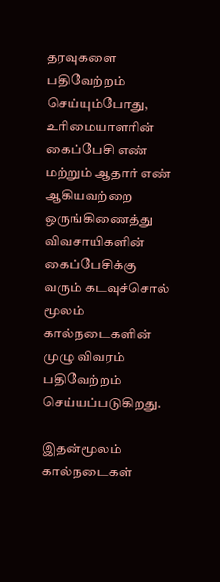தரவுகளை பதிவேற்றம் செய்யும்போது, உரிமையாளரின் கைப்பேசி எண் மற்றும் ஆதார் எண் ஆகியவற்றை ஒருங்கிணைத்து விவசாயிகளின் கைப்பேசிக்கு வரும் கடவுச்சொல் மூலம் கால்நடைகளின் முழு விவரம் பதிவேற்றம் செய்யப்படுகிறது.

இதன்மூலம் கால்நடைகள்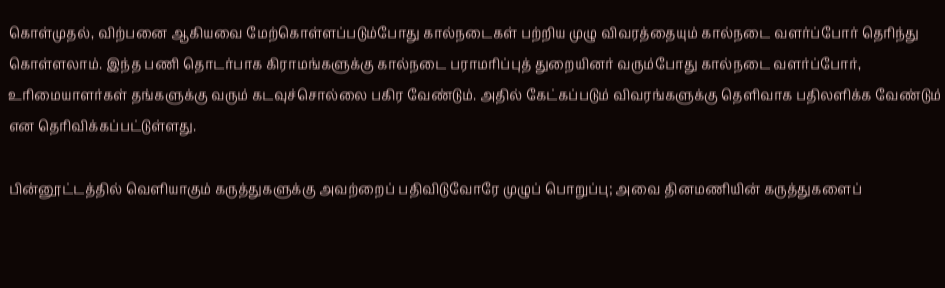கொள்முதல், விற்பனை ஆகியவை மேற்கொள்ளப்படும்போது கால்நடைகள் பற்றிய முழு விவரத்தையும் கால்நடை வளர்ப்போர் தெரிந்து கொள்ளலாம். இந்த பணி தொடர்பாக கிராமங்களுக்கு கால்நடை பராமரிப்புத் துறையினர் வரும்போது கால்நடை வளர்ப்போர், உரிமையாளர்கள் தங்களுக்கு வரும் கடவுச்சொல்லை பகிர வேண்டும். அதில் கேட்கப்படும் விவரங்களுக்கு தெளிவாக பதிலளிக்க வேண்டும் என தெரிவிக்கப்பட்டுள்ளது.

பின்னூட்டத்தில் வெளியாகும் கருத்துகளுக்கு அவற்றைப் பதிவிடுவோரே முழுப் பொறுப்பு; அவை தினமணியின் கருத்துகளைப்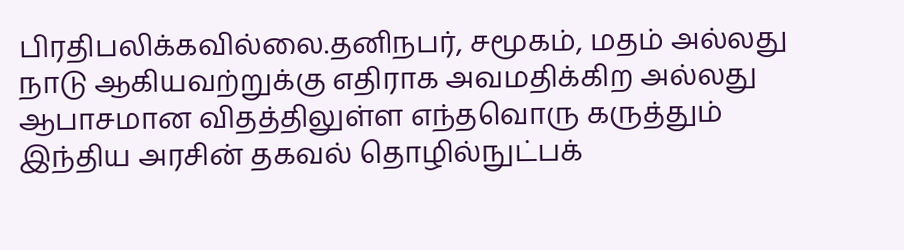பிரதிபலிக்கவில்லை.தனிநபர், சமூகம், மதம் அல்லது நாடு ஆகியவற்றுக்கு எதிராக அவமதிக்கிற அல்லது ஆபாசமான விதத்திலுள்ள எந்தவொரு கருத்தும் இந்திய அரசின் தகவல் தொழில்நுட்பக்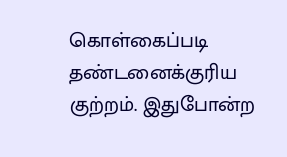கொள்கைப்படி தண்டனைக்குரிய குற்றம். இதுபோன்ற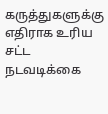கருத்துகளுக்கு எதிராக உரிய சட்ட நடவடிக்கை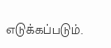எடுக்கப்படும்.